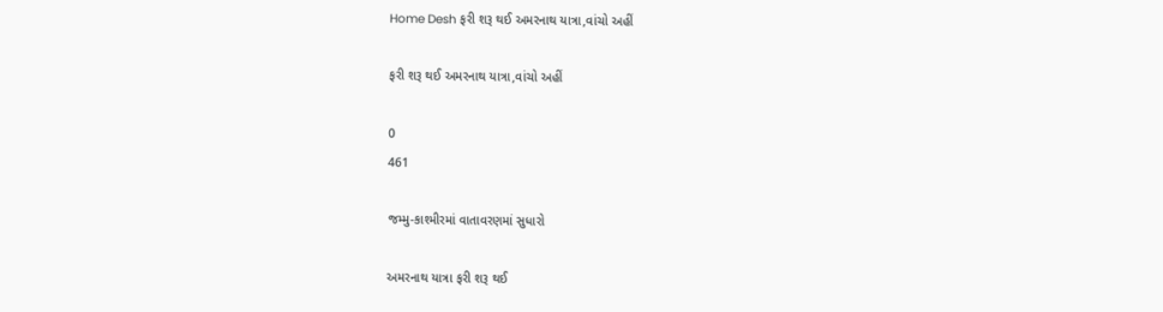Home Desh ફરી શરૂ થઈ અમરનાથ યાત્રા,વાંચો અહીં

ફરી શરૂ થઈ અમરનાથ યાત્રા,વાંચો અહીં

0
461

જમ્મુ-કાશ્મીરમાં વાતાવરણમાં સુધારો

અમરનાથ યાત્રા ફરી શરૂ થઈ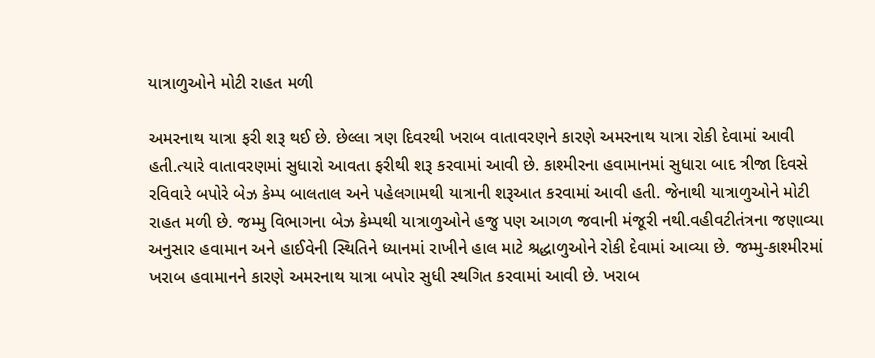યાત્રાળુઓને મોટી રાહત મળી

અમરનાથ યાત્રા ફરી શરૂ થઈ છે. છેલ્લા ત્રણ દિવરથી ખરાબ વાતાવરણને કારણે અમરનાથ યાત્રા રોકી દેવામાં આવી હતી.ત્યારે વાતાવરણમાં સુધારો આવતા ફરીથી શરૂ કરવામાં આવી છે. કાશ્મીરના હવામાનમાં સુધારા બાદ ત્રીજા દિવસે રવિવારે બપોરે બેઝ કેમ્પ બાલતાલ અને પહેલગામથી યાત્રાની શરૂઆત કરવામાં આવી હતી. જેનાથી યાત્રાળુઓને મોટી રાહત મળી છે. જમ્મુ વિભાગના બેઝ કેમ્પથી યાત્રાળુઓને હજુ પણ આગળ જવાની મંજૂરી નથી.વહીવટીતંત્રના જણાવ્યા અનુસાર હવામાન અને હાઈવેની સ્થિતિને ધ્યાનમાં રાખીને હાલ માટે શ્રદ્ધાળુઓને રોકી દેવામાં આવ્યા છે. જમ્મુ-કાશ્મીરમાં ખરાબ હવામાનને કારણે અમરનાથ યાત્રા બપોર સુધી સ્થગિત કરવામાં આવી છે. ખરાબ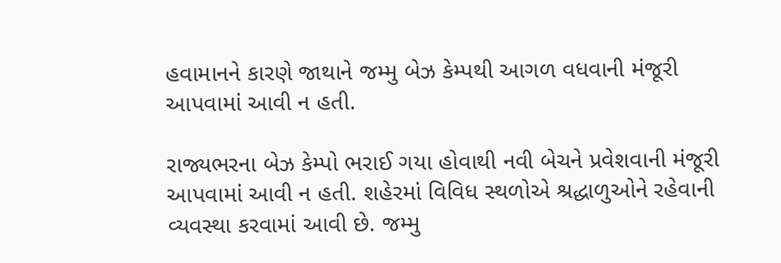હવામાનને કારણે જાથાને જમ્મુ બેઝ કેમ્પથી આગળ વધવાની મંજૂરી આપવામાં આવી ન હતી.

રાજ્યભરના બેઝ કેમ્પો ભરાઈ ગયા હોવાથી નવી બેચને પ્રવેશવાની મંજૂરી આપવામાં આવી ન હતી. શહેરમાં વિવિધ સ્થળોએ શ્રદ્ધાળુઓને રહેવાની વ્યવસ્થા કરવામાં આવી છે. જમ્મુ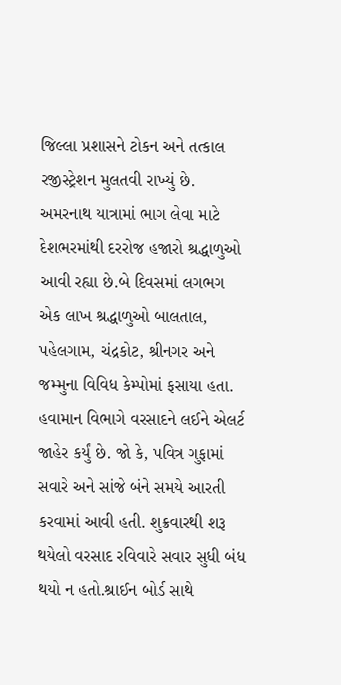જિલ્લા પ્રશાસને ટોકન અને તત્કાલ રજીસ્ટ્રેશન મુલતવી રાખ્યું છે. અમરનાથ યાત્રામાં ભાગ લેવા માટે દેશભરમાંથી દરરોજ હજારો શ્રદ્ધાળુઓ આવી રહ્યા છે.બે દિવસમાં લગભગ એક લાખ શ્રદ્ધાળુઓ બાલતાલ, પહેલગામ, ચંદ્રકોટ, શ્રીનગર અને જમ્મુના વિવિધ કેમ્પોમાં ફસાયા હતા. હવામાન વિભાગે વરસાદને લઈને એલર્ટ જાહેર કર્યું છે. જો કે, પવિત્ર ગુફામાં સવારે અને સાંજે બંને સમયે આરતી કરવામાં આવી હતી. શુક્રવારથી શરૂ થયેલો વરસાદ રવિવારે સવાર સુધી બંધ થયો ન હતો.શ્રાઈન બોર્ડ સાથે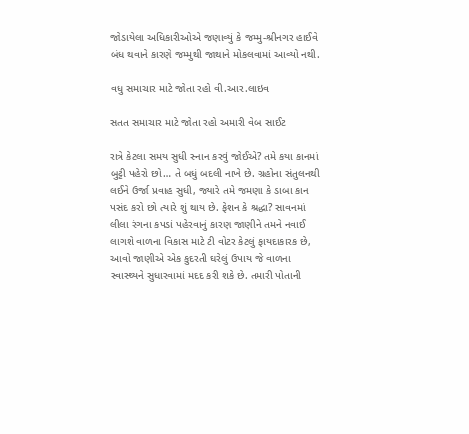જોડાયેલા અધિકારીઓએ જણાવ્યું કે જમ્મુ-શ્રીનગર હાઈવે બંધ થવાને કારણે જમ્મુથી જાથાને મોકલવામાં આવ્યો નથી.

વધુ સમાચાર માટે જોતા રહો વી.આર.લાઇવ

સતત સમાચાર માટે જોતા રહો અમારી વેબ સાઈટ

રાત્રે કેટલા સમય સુધી સ્નાન કરવું જોઈએ? તમે કયા કાનમાં બુટ્ટી પહેરો છો… તે બધું બદલી નાખે છે. ગ્રહોના સંતુલનથી લઈને ઉર્જા પ્રવાહ સુધી, જ્યારે તમે જમણા કે ડાબા કાન પસંદ કરો છો ત્યારે શું થાય છે. ફેશન કે શ્રદ્ધા? સાવનમાં લીલા રંગના કપડાં પહેરવાનું કારણ જાણીને તમને નવાઈ લાગશે વાળના વિકાસ માટે ટી વોટર કેટલું ફાયદાકારક છે, આવો જાણીએ એક કુદરતી ઘરેલું ઉપાય જે વાળના સ્વાસ્થ્યને સુધારવામાં મદદ કરી શકે છે. તમારી પોતાની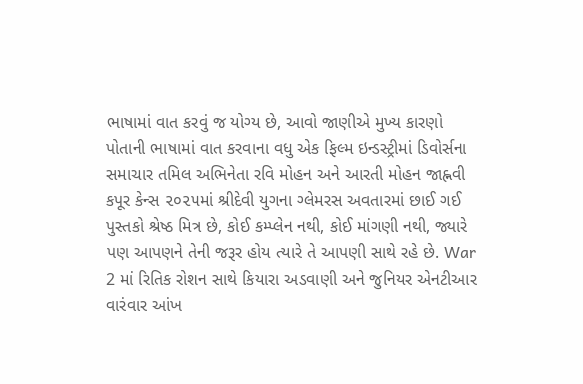ભાષામાં વાત કરવું જ યોગ્ય છે, આવો જાણીએ મુખ્ય કારણો પોતાની ભાષામાં વાત કરવાના વધુ એક ફિલ્મ ઇન્ડસ્ટ્રીમાં ડિવોર્સના સમાચાર તમિલ અભિનેતા રવિ મોહન અને આરતી મોહન જાહ્નવી કપૂર કેન્સ ૨૦૨૫માં શ્રીદેવી યુગના ગ્લેમરસ અવતારમાં છાઈ ગઈ પુસ્તકો શ્રેષ્ઠ મિત્ર છે, કોઈ કમ્પ્લેન નથી, કોઈ માંગણી નથી, જ્યારે પણ આપણને તેની જરૂર હોય ત્યારે તે આપણી સાથે રહે છે. War 2 માં રિતિક રોશન સાથે કિયારા અડવાણી અને જુનિયર એનટીઆર વારંવાર આંખ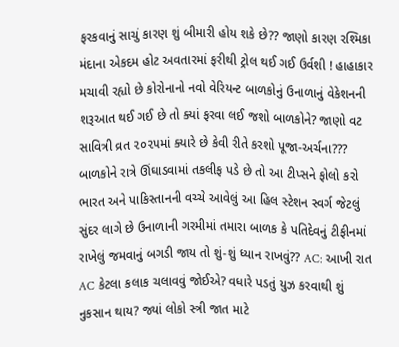ફરકવાનું સાચું કારણ શું બીમારી હોય શકે છે?? જાણો કારણ રશ્મિકા મંદાના એકદમ હોટ અવતારમાં ફરીથી ટ્રોલ થઈ ગઈ ઉર્વશી ! હાહાકાર મચાવી રહ્યો છે કોરોનાનો નવો વેરિયન્ટ બાળકોનું ઉનાળાનું વેકેશનની શરૂઆત થઈ ગઈ છે તો ક્યાં ફરવા લઈ જશો બાળકોને? જાણો વટ સાવિત્રી વ્રત ૨૦૨૫માં ક્યારે છે કેવી રીતે કરશો પૂજા-અર્ચના??? બાળકોને રાત્રે ઊંઘાડવામાં તકલીફ પડે છે તો આ ટીપ્સને ફોલો કરો ભારત અને પાકિસ્તાનની વચ્ચે આવેલું આ હિલ સ્ટેશન સ્વર્ગ જેટલું સુંદર લાગે છે ઉનાળાની ગરમીમાં તમારા બાળક કે પતિદેવનું ટીફીનમાં રાખેલું જમવાનું બગડી જાય તો શું-શું ધ્યાન રાખવું?? AC: આખી રાત AC કેટલા કલાક ચલાવવું જોઈએ? વધારે પડતું યુઝ કરવાથી શું નુકસાન થાય? જ્યાં લોકો સ્ત્રી જાત માટે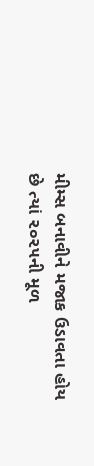મીમ્સ બનાવીને મજાક ઉડાવતા હોય છે ત્યાં ૨૦૨૫ની મૂળ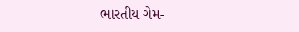ભારતીય ગેમ-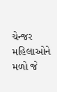ચેન્જર મહિલાઓને મળો જે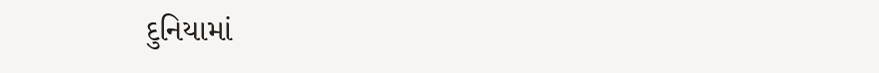દુનિયામાં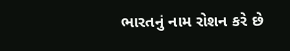ભારતનું નામ રોશન કરે છે